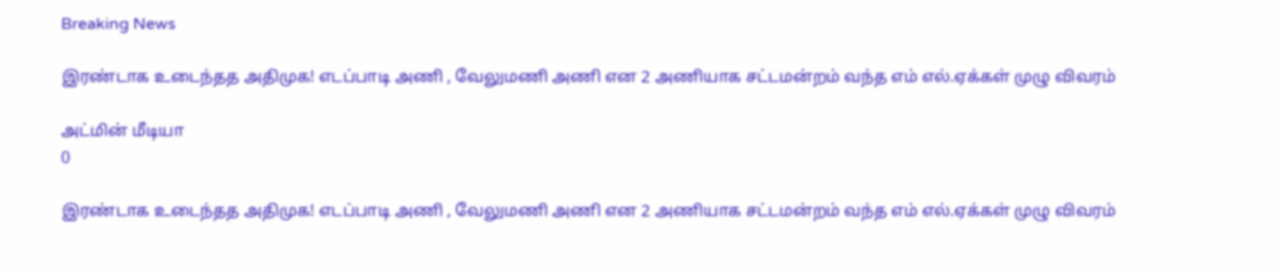Breaking News

இரண்டாக உடைந்தத அதிமுக! எடப்பாடி அணி , வேலுமணி அணி என 2 அணியாக சட்டமன்றம் வந்த எம் எல்.ஏக்கள் முழு விவரம்

அட்மின் மீடியா
0

இரண்டாக உடைந்தத அதிமுக! எடப்பாடி அணி , வேலுமணி அணி என 2 அணியாக சட்டமன்றம் வந்த எம் எல்.ஏக்கள் முழு விவரம்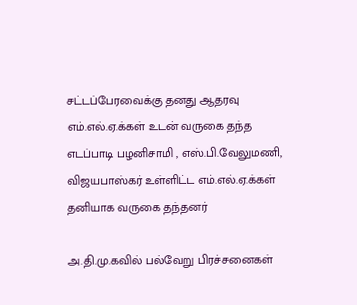சட்டப்பேரவைக்கு தனது ஆதரவு எம்.எல்.ஏ.க்கள் உடன் வருகை தந்த எடப்பாடி பழனிசாமி , எஸ்.பி.வேலுமணி, விஜயபாஸ்கர் உள்ளிட்ட எம்.எல்.ஏ.க்கள் தனியாக வருகை தந்தனர்

அ.தி.மு.கவில் பல்வேறு பிரச்சனைகள்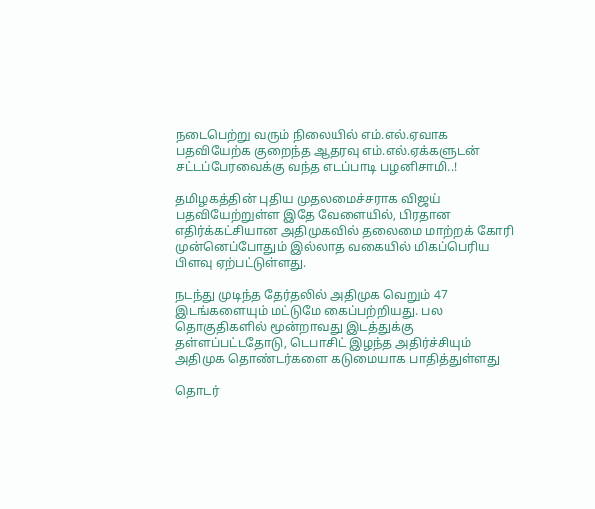நடைபெற்று வரும் நிலையில் எம்.எல்.ஏவாக பதவியேற்க குறைந்த ஆதரவு எம்.எல்.ஏக்களுடன் சட்டப்பேரவைக்கு வந்த எடப்பாடி பழனிசாமி..!

தமிழகத்தின் புதிய முதலமைச்சராக விஜய் பதவியேற்றுள்ள இதே வேளையில், பிரதான எதிர்க்கட்சியான அதிமுகவில் தலைமை மாற்றக் கோரி முன்னெப்போதும் இல்லாத வகையில் மிகப்பெரிய பிளவு ஏற்பட்டுள்ளது.

நடந்து முடிந்த தேர்தலில் அதிமுக வெறும் 47 இடங்களையும் மட்டுமே கைப்பற்றியது. பல தொகுதிகளில் மூன்றாவது இடத்துக்கு தள்ளப்பட்டதோடு, டெபாசிட் இழந்த அதிர்ச்சியும் அதிமுக தொண்டர்களை கடுமையாக பாதித்துள்ளது

தொடர்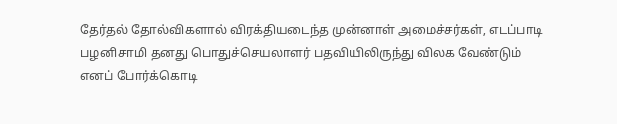தேர்தல் தோல்விகளால் விரக்தியடைந்த முன்னாள் அமைச்சர்கள், எடப்பாடி பழனிசாமி தனது பொதுச்செயலாளர் பதவியிலிருந்து விலக வேண்டும் எனப் போர்க்கொடி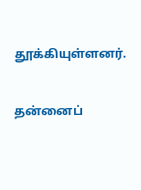தூக்கியுள்ளனர்.

தன்னைப்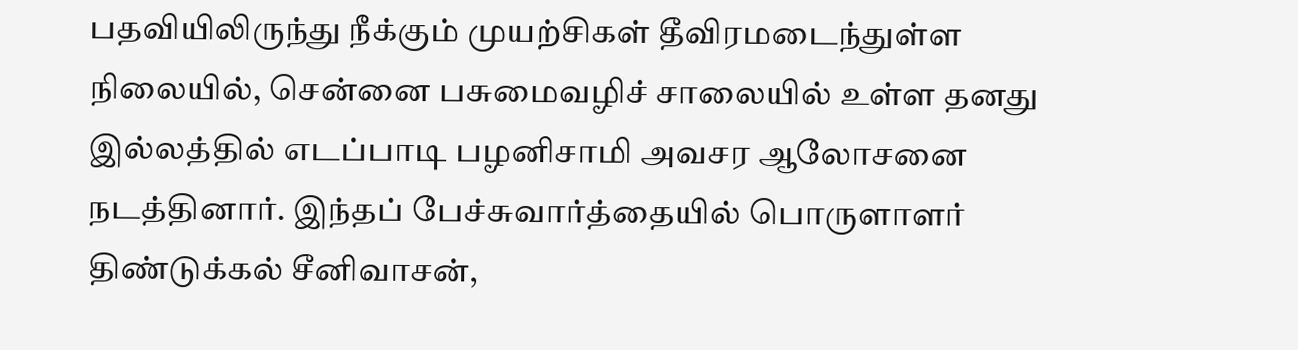பதவியிலிருந்து நீக்கும் முயற்சிகள் தீவிரமடைந்துள்ள நிலையில், சென்னை பசுமைவழிச் சாலையில் உள்ள தனது இல்லத்தில் எடப்பாடி பழனிசாமி அவசர ஆலோசனை நடத்தினார். இந்தப் பேச்சுவார்த்தையில் பொருளாளர் திண்டுக்கல் சீனிவாசன்,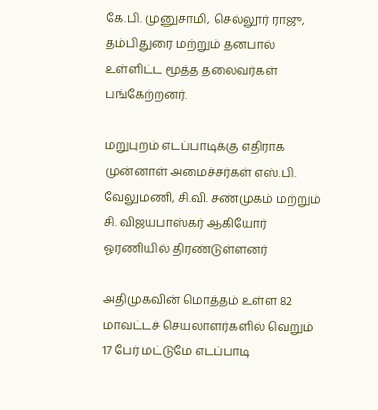கே.பி. முனுசாமி, செல்லூர் ராஜு, தம்பிதுரை மற்றும் தனபால் உள்ளிட்ட மூத்த தலைவர்கள் பங்கேற்றனர்.

மறுபுறம் எடப்பாடிக்கு எதிராக முன்னாள் அமைச்சர்கள் எஸ்.பி. வேலுமணி, சி.வி. சண்முகம் மற்றும் சி. விஜயபாஸ்கர் ஆகியோர் ஓரணியில் திரண்டுள்ளனர்

அதிமுகவின் மொத்தம் உள்ள 82 மாவட்டச் செயலாளர்களில் வெறும் 17 பேர் மட்டுமே எடப்பாடி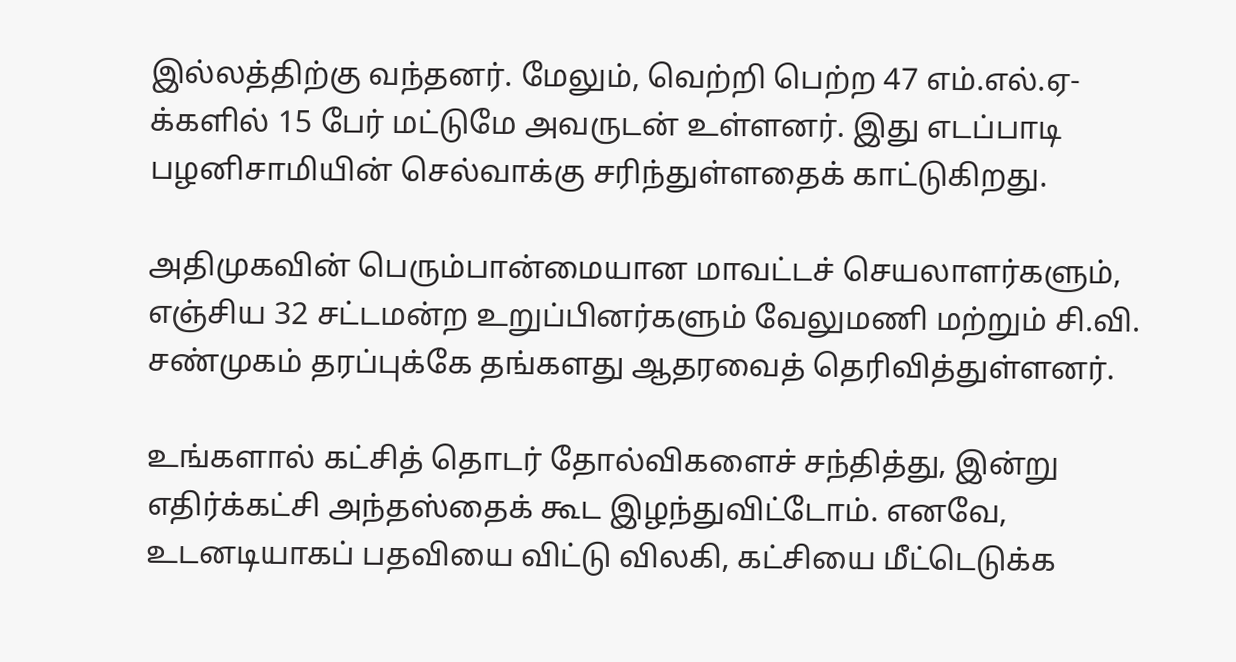இல்லத்திற்கு வந்தனர். மேலும், வெற்றி பெற்ற 47 எம்.எல்.ஏ-க்களில் 15 பேர் மட்டுமே அவருடன் உள்ளனர். இது எடப்பாடி பழனிசாமியின் செல்வாக்கு சரிந்துள்ளதைக் காட்டுகிறது.

அதிமுகவின் பெரும்பான்மையான மாவட்டச் செயலாளர்களும், எஞ்சிய 32 சட்டமன்ற உறுப்பினர்களும் வேலுமணி மற்றும் சி.வி. சண்முகம் தரப்புக்கே தங்களது ஆதரவைத் தெரிவித்துள்ளனர்.

உங்களால் கட்சித் தொடர் தோல்விகளைச் சந்தித்து, இன்று எதிர்க்கட்சி அந்தஸ்தைக் கூட இழந்துவிட்டோம். எனவே, உடனடியாகப் பதவியை விட்டு விலகி, கட்சியை மீட்டெடுக்க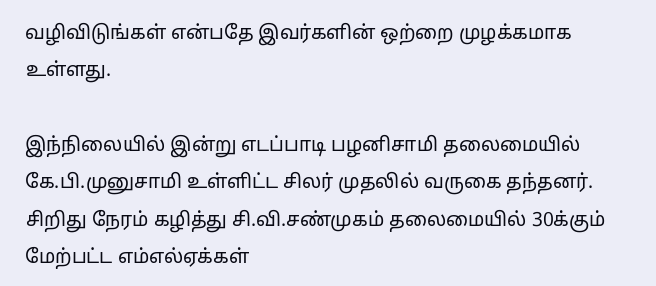வழிவிடுங்கள் என்பதே இவர்களின் ஒற்றை முழக்கமாக உள்ளது.

இந்நிலையில் இன்று எடப்பாடி பழனிசாமி தலைமையில் கே.பி.முனுசாமி உள்ளிட்ட சிலர் முதலில் வருகை தந்தனர். சிறிது நேரம் கழித்து சி.வி.சண்முகம் தலைமையில் 30க்கும் மேற்பட்ட எம்எல்ஏக்கள்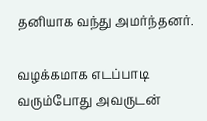தனியாக வந்து அமர்ந்தனர்.

வழக்கமாக எடப்பாடி வரும்போது அவருடன்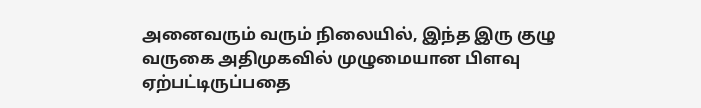அனைவரும் வரும் நிலையில், இந்த இரு குழு வருகை அதிமுகவில் முழுமையான பிளவு ஏற்பட்டிருப்பதை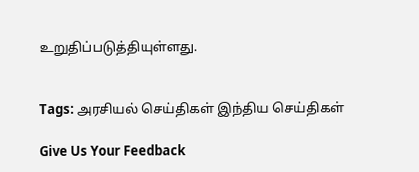உறுதிப்படுத்தியுள்ளது.


Tags: அரசியல் செய்திகள் இந்திய செய்திகள்

Give Us Your Feedback